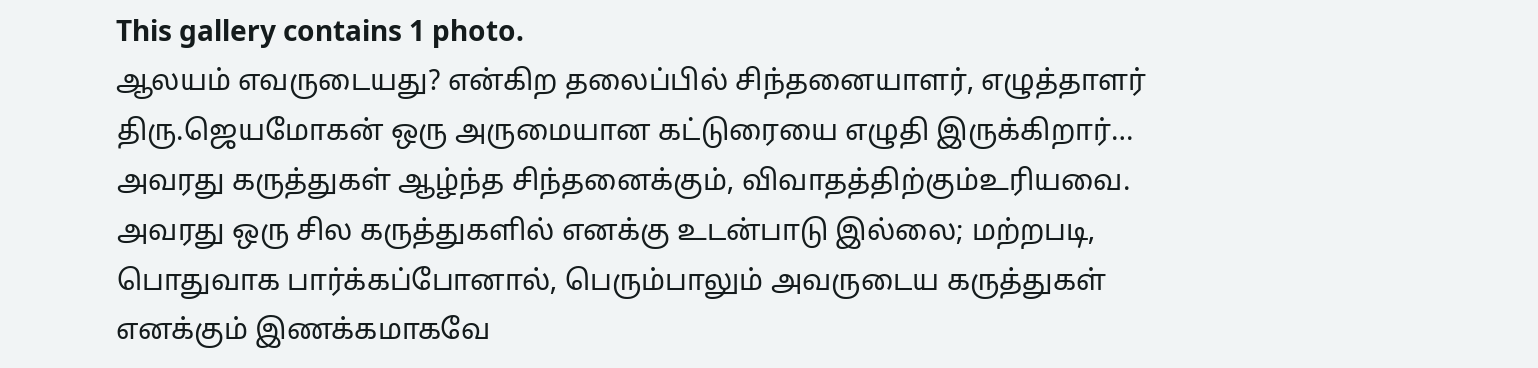This gallery contains 1 photo.
ஆலயம் எவருடையது? என்கிற தலைப்பில் சிந்தனையாளர், எழுத்தாளர் திரு.ஜெயமோகன் ஒரு அருமையான கட்டுரையை எழுதி இருக்கிறார்… அவரது கருத்துகள் ஆழ்ந்த சிந்தனைக்கும், விவாதத்திற்கும்உரியவை. அவரது ஒரு சில கருத்துகளில் எனக்கு உடன்பாடு இல்லை; மற்றபடி, பொதுவாக பார்க்கப்போனால், பெரும்பாலும் அவருடைய கருத்துகள் எனக்கும் இணக்கமாகவே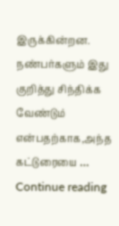இருக்கின்றன. நண்பர்களும் இது குறித்து சிந்திக்க வேண்டும் என்பதற்காக,அந்த கட்டுரையை … Continue reading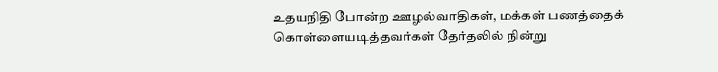உதயநிதி போன்ற ஊழல்வாதிகள், மக்கள் பணத்தைக் கொள்ளையடித்தவர்கள் தேர்தலில் நின்று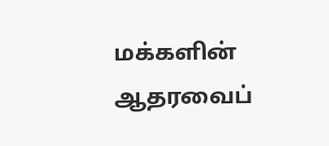மக்களின் ஆதரவைப்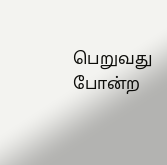பெறுவது போன்ற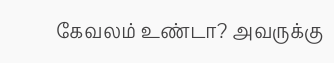கேவலம் உண்டா? அவருக்கு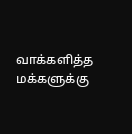வாக்களித்த மக்களுக்கு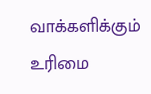வாக்களிக்கும் உரிமை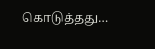கொடுத்தது…